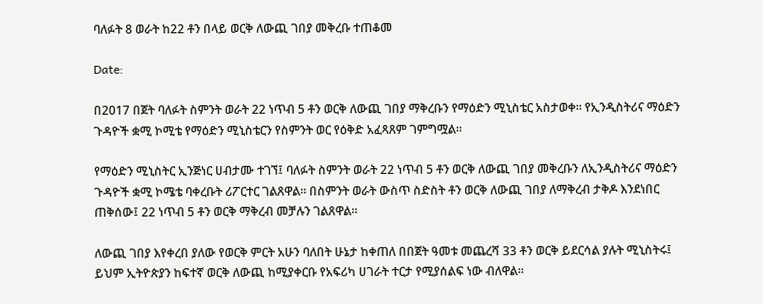ባለፉት 8 ወራት ከ22 ቶን በላይ ወርቅ ለውጪ ገበያ መቅረቡ ተጠቆመ

Date:

በ2017 በጀት ባለፉት ስምንት ወራት 22 ነጥብ 5 ቶን ወርቅ ለውጪ ገበያ ማቅረቡን የማዕድን ሚኒስቴር አስታወቀ። የኢንዲስትሪና ማዕድን ጉዳዮች ቋሚ ኮሚቴ የማዕድን ሚኒስቴርን የስምንት ወር የዕቅድ አፈጻጸም ገምግሟል።

የማዕድን ሚኒስትር ኢንጅነር ሀብታሙ ተገኘ፤ ባለፉት ስምንት ወራት 22 ነጥብ 5 ቶን ወርቅ ለውጪ ገበያ መቅረቡን ለኢንዲስትሪና ማዕድን ጉዳዮች ቋሚ ኮሜቴ ባቀረቡት ሪፖርተር ገልጸዋል። በስምንት ወራት ውስጥ ስድስት ቶን ወርቅ ለውጪ ገበያ ለማቅረብ ታቅዶ እንደነበር ጠቅሰው፤ 22 ነጥብ 5 ቶን ወርቅ ማቅረብ መቻሉን ገልጸዋል።

ለውጪ ገበያ እየቀረበ ያለው የወርቅ ምርት አሁን ባለበት ሁኔታ ከቀጠለ በበጀት ዓመቱ መጨረሻ 33 ቶን ወርቅ ይደርሳል ያሉት ሚኒስትሩ፤ ይህም ኢትዮጵያን ከፍተኛ ወርቅ ለውጪ ከሚያቀርቡ የአፍሪካ ሀገራት ተርታ የሚያሰልፍ ነው ብለዋል።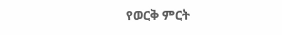የወርቅ ምርት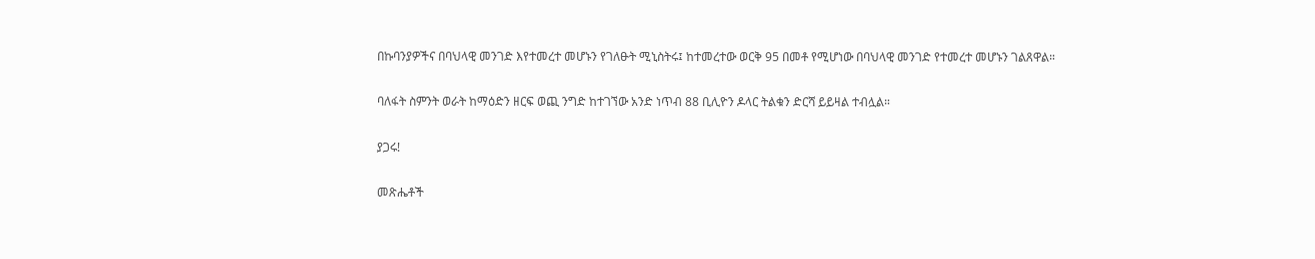በኩባንያዎችና በባህላዊ መንገድ እየተመረተ መሆኑን የገለፁት ሚኒስትሩ፤ ከተመረተው ወርቅ 95 በመቶ የሚሆነው በባህላዊ መንገድ የተመረተ መሆኑን ገልጸዋል።

ባለፋት ስምንት ወራት ከማዕድን ዘርፍ ወጪ ንግድ ከተገኘው አንድ ነጥብ 88 ቢሊዮን ዶላር ትልቁን ድርሻ ይይዛል ተብሏል።

ያጋሩ!

መጽሔቶች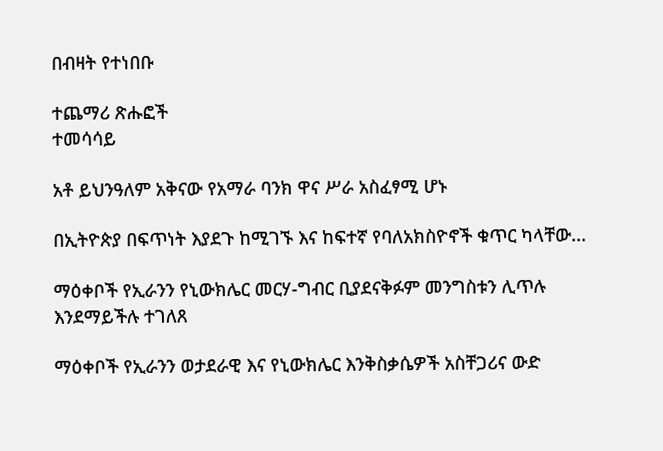በብዛት የተነበቡ

ተጨማሪ ጽሑፎች
ተመሳሳይ

አቶ ይህንዓለም አቅናው የአማራ ባንክ ዋና ሥራ አስፈፃሚ ሆኑ

በኢትዮጵያ በፍጥነት እያደጉ ከሚገኙ እና ከፍተኛ የባለአክስዮኖች ቁጥር ካላቸው...

ማዕቀቦች የኢራንን የኒውክሌር መርሃ-ግብር ቢያደናቅፉም መንግስቱን ሊጥሉ እንደማይችሉ ተገለጸ

ማዕቀቦች የኢራንን ወታደራዊ እና የኒውክሌር እንቅስቃሴዎች አስቸጋሪና ውድ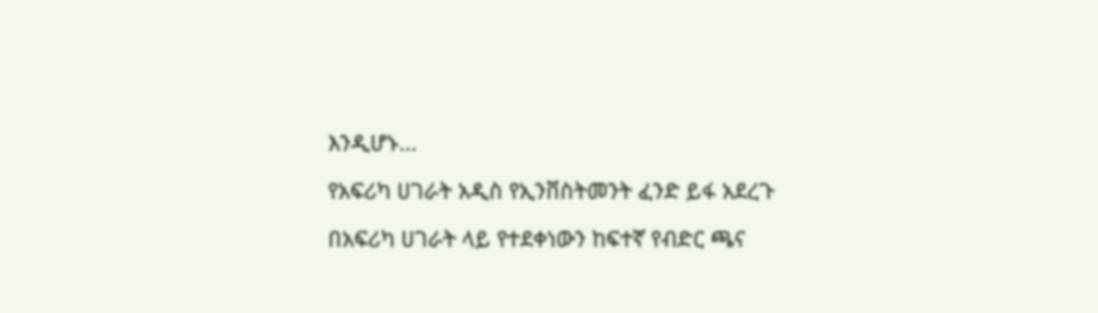እንዲሆኑ...

የአፍሪካ ሀገራት አዲስ የኢንቨስትመንት ፈንድ ይፋ አደረጉ

በአፍሪካ ሀገራት ላይ የተደቀነውን ከፍተኛ የብድር ጫና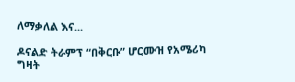ለማቃለል እና...

ዶናልድ ትራምፕ “በቅርቡ” ሆርሙዝ የአሜሪካ ግዛት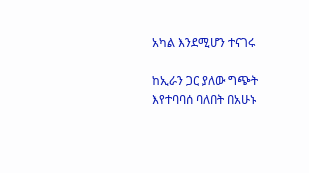አካል እንደሚሆን ተናገሩ

ከኢራን ጋር ያለው ግጭት እየተባባሰ ባለበት በአሁኑ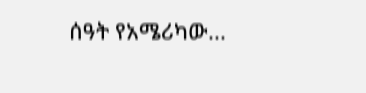ሰዓት የአሜሪካው...